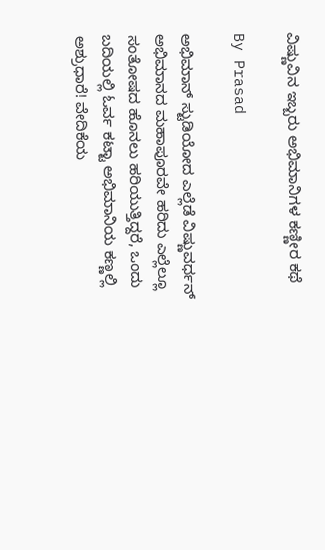ವಿಷ್ಣುವಿನ ಇಬ್ಬರು ಅಭಿಮಾನಿಗಳ ಕಣ್ಣೀರ ಕಥೆ

By Prasad

ಅಭಿಮಾನ್ ಸ್ಟುಡಿಯೋದ ಎಲ್ಲೆಡೆ ವಿಷ್ಣುವರ್ಧನ್ ಅಭಿಮಾನದ ಮಹಾಪೂರವೇ ಹರಿದು ಎಲ್ಲೆಲ್ಲೂ ಸಂತೋಷದ ಹೊನಲು ಹರಿಯುತ್ತಿದ್ದರೆ, ಒಂದು ಬದಿಯಲ್ಲಿ ಓರ್ವ ಕಟ್ಟಾ ಅಭಿಮಾನಿಯ ಕಣ್ಣಲ್ಲಿ ಅಶ್ರುಧಾರೆ! ವೇದಿಕೆಯ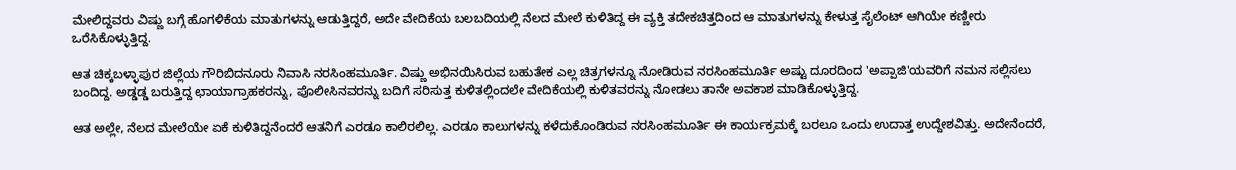ಮೇಲಿದ್ದವರು ವಿಷ್ಣು ಬಗ್ಗೆ ಹೊಗಳಿಕೆಯ ಮಾತುಗಳನ್ನು ಆಡುತ್ತಿದ್ದರೆ, ಅದೇ ವೇದಿಕೆಯ ಬಲಬದಿಯಲ್ಲಿ ನೆಲದ ಮೇಲೆ ಕುಳಿತಿದ್ದ ಈ ವ್ಯಕ್ತಿ ತದೇಕಚಿತ್ತದಿಂದ ಆ ಮಾತುಗಳನ್ನು ಕೇಳುತ್ತ ಸೈಲೆಂಟ್ ಆಗಿಯೇ ಕಣ್ಣೀರು ಒರೆಸಿಕೊಳ್ಳುತ್ತಿದ್ದ.

ಆತ ಚಿಕ್ಕಬಳ್ಳಾಪುರ ಜಿಲ್ಲೆಯ ಗೌರಿಬಿದನೂರು ನಿವಾಸಿ ನರಸಿಂಹಮೂರ್ತಿ. ವಿಷ್ಣು ಅಭಿನಯಿಸಿರುವ ಬಹುತೇಕ ಎಲ್ಲ ಚಿತ್ರಗಳನ್ನೂ ನೋಡಿರುವ ನರಸಿಂಹಮೂರ್ತಿ ಅಷ್ಟು ದೂರದಿಂದ 'ಅಪ್ಪಾಜಿ'ಯವರಿಗೆ ನಮನ ಸಲ್ಲಿಸಲು ಬಂದಿದ್ದ. ಅಡ್ಡಡ್ಡ ಬರುತ್ತಿದ್ದ ಛಾಯಾಗ್ರಾಹಕರನ್ನು, ಪೊಲೀಸಿನವರನ್ನು ಬದಿಗೆ ಸರಿಸುತ್ತ ಕುಳಿತಲ್ಲಿಂದಲೇ ವೇದಿಕೆಯಲ್ಲಿ ಕುಳಿತವರನ್ನು ನೋಡಲು ತಾನೇ ಅವಕಾಶ ಮಾಡಿಕೊಳ್ಳುತ್ತಿದ್ದ.

ಆತ ಅಲ್ಲೇ, ನೆಲದ ಮೇಲೆಯೇ ಏಕೆ ಕುಳಿತಿದ್ದನೆಂದರೆ ಆತನಿಗೆ ಎರಡೂ ಕಾಲಿರಲಿಲ್ಲ. ಎರಡೂ ಕಾಲುಗಳನ್ನು ಕಳೆದುಕೊಂಡಿರುವ ನರಸಿಂಹಮೂರ್ತಿ ಈ ಕಾರ್ಯಕ್ರಮಕ್ಕೆ ಬರಲೂ ಒಂದು ಉದಾತ್ತ ಉದ್ದೇಶವಿತ್ತು. ಅದೇನೆಂದರೆ,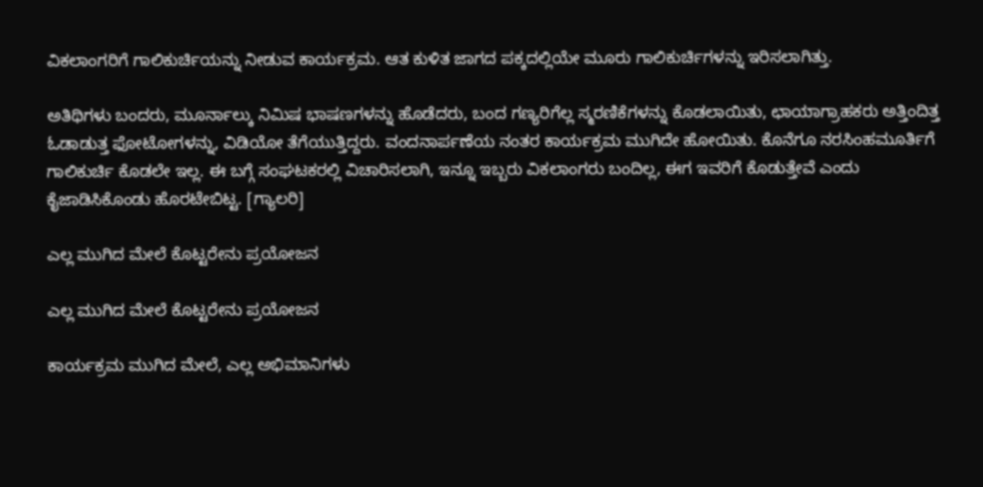ವಿಕಲಾಂಗರಿಗೆ ಗಾಲಿಕುರ್ಚಿಯನ್ನು ನೀಡುವ ಕಾರ್ಯಕ್ರಮ. ಆತ ಕುಳಿತ ಜಾಗದ ಪಕ್ಕದಲ್ಲಿಯೇ ಮೂರು ಗಾಲಿಕುರ್ಚಿಗಳನ್ನು ಇರಿಸಲಾಗಿತ್ತು.

ಅತಿಥಿಗಳು ಬಂದರು, ಮೂರ್ನಾಲ್ಕು ನಿಮಿಷ ಭಾಷಣಗಳನ್ನು ಹೊಡೆದರು, ಬಂದ ಗಣ್ಯರಿಗೆಲ್ಲ ಸ್ಮರಣಿಕೆಗಳನ್ನು ಕೊಡಲಾಯಿತು, ಛಾಯಾಗ್ರಾಹಕರು ಅತ್ತಿಂದಿತ್ತ ಓಡಾಡುತ್ತ ಫೋಟೋಗಳನ್ನು, ವಿಡಿಯೋ ತೆಗೆಯುತ್ತಿದ್ದರು. ವಂದನಾರ್ಪಣೆಯ ನಂತರ ಕಾರ್ಯಕ್ರಮ ಮುಗಿದೇ ಹೋಯಿತು. ಕೊನೆಗೂ ನರಸಿಂಹಮೂರ್ತಿಗೆ ಗಾಲಿಕುರ್ಚಿ ಕೊಡಲೇ ಇಲ್ಲ. ಈ ಬಗ್ಗೆ ಸಂಘಟಕರಲ್ಲಿ ವಿಚಾರಿಸಲಾಗಿ, ಇನ್ನೂ ಇಬ್ಬರು ವಿಕಲಾಂಗರು ಬಂದಿಲ್ಲ, ಈಗ ಇವರಿಗೆ ಕೊಡುತ್ತೇವೆ ಎಂದು ಕೈಜಾಡಿಸಿಕೊಂಡು ಹೊರಟೇಬಿಟ್ಟ. [ಗ್ಯಾಲರಿ]

ಎಲ್ಲ ಮುಗಿದ ಮೇಲೆ ಕೊಟ್ಟರೇನು ಪ್ರಯೋಜನ

ಎಲ್ಲ ಮುಗಿದ ಮೇಲೆ ಕೊಟ್ಟರೇನು ಪ್ರಯೋಜನ

ಕಾರ್ಯಕ್ರಮ ಮುಗಿದ ಮೇಲೆ, ಎಲ್ಲ ಅಭಿಮಾನಿಗಳು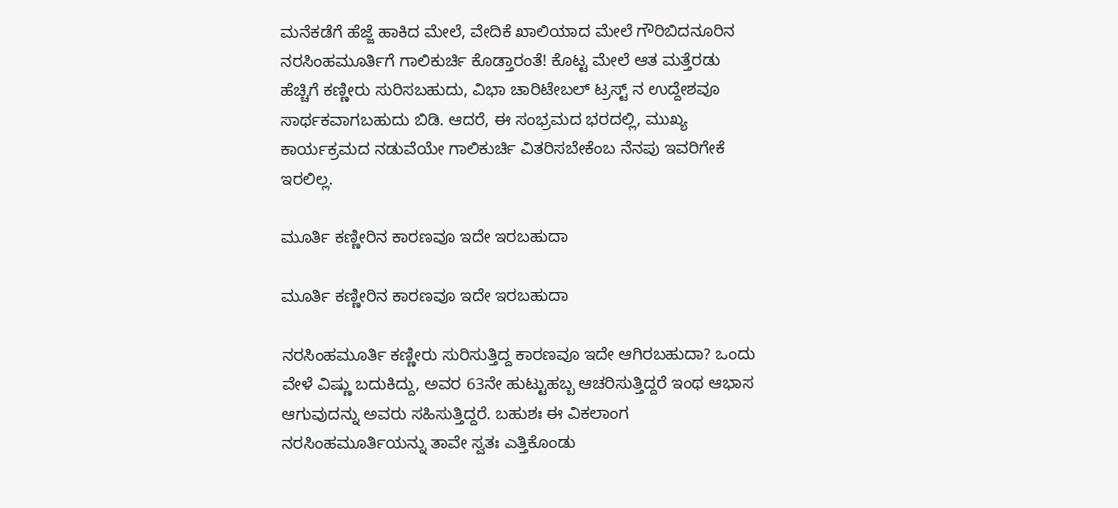ಮನೆಕಡೆಗೆ ಹೆಜ್ಜೆ ಹಾಕಿದ ಮೇಲೆ, ವೇದಿಕೆ ಖಾಲಿಯಾದ ಮೇಲೆ ಗೌರಿಬಿದನೂರಿನ ನರಸಿಂಹಮೂರ್ತಿಗೆ ಗಾಲಿಕುರ್ಚಿ ಕೊಡ್ತಾರಂತೆ! ಕೊಟ್ಟ ಮೇಲೆ ಆತ ಮತ್ತೆರಡು ಹೆಚ್ಚಿಗೆ ಕಣ್ಣೀರು ಸುರಿಸಬಹುದು, ವಿಭಾ ಚಾರಿಟೇಬಲ್ ಟ್ರಸ್ಟ್ ನ ಉದ್ದೇಶವೂ ಸಾರ್ಥಕವಾಗಬಹುದು ಬಿಡಿ. ಆದರೆ, ಈ ಸಂಭ್ರಮದ ಭರದಲ್ಲಿ, ಮುಖ್ಯ ಕಾರ್ಯಕ್ರಮದ ನಡುವೆಯೇ ಗಾಲಿಕುರ್ಚಿ ವಿತರಿಸಬೇಕೆಂಬ ನೆನಪು ಇವರಿಗೇಕೆ ಇರಲಿಲ್ಲ.

ಮೂರ್ತಿ ಕಣ್ಣೀರಿನ ಕಾರಣವೂ ಇದೇ ಇರಬಹುದಾ

ಮೂರ್ತಿ ಕಣ್ಣೀರಿನ ಕಾರಣವೂ ಇದೇ ಇರಬಹುದಾ

ನರಸಿಂಹಮೂರ್ತಿ ಕಣ್ಣೀರು ಸುರಿಸುತ್ತಿದ್ದ ಕಾರಣವೂ ಇದೇ ಆಗಿರಬಹುದಾ? ಒಂದು ವೇಳೆ ವಿಷ್ಣು ಬದುಕಿದ್ದು, ಅವರ 63ನೇ ಹುಟ್ಟುಹಬ್ಬ ಆಚರಿಸುತ್ತಿದ್ದರೆ ಇಂಥ ಆಭಾಸ ಆಗುವುದನ್ನು ಅವರು ಸಹಿಸುತ್ತಿದ್ದರೆ. ಬಹುಶಃ ಈ ವಿಕಲಾಂಗ ನರಸಿಂಹಮೂರ್ತಿಯನ್ನು ತಾವೇ ಸ್ವತಃ ಎತ್ತಿಕೊಂಡು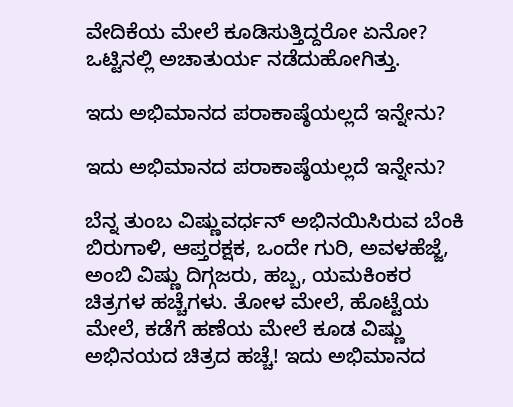ವೇದಿಕೆಯ ಮೇಲೆ ಕೂಡಿಸುತ್ತಿದ್ದರೋ ಏನೋ? ಒಟ್ಟಿನಲ್ಲಿ ಅಚಾತುರ್ಯ ನಡೆದುಹೋಗಿತ್ತು.

ಇದು ಅಭಿಮಾನದ ಪರಾಕಾಷ್ಠೆಯಲ್ಲದೆ ಇನ್ನೇನು?

ಇದು ಅಭಿಮಾನದ ಪರಾಕಾಷ್ಠೆಯಲ್ಲದೆ ಇನ್ನೇನು?

ಬೆನ್ನ ತುಂಬ ವಿಷ್ಣುವರ್ಧನ್ ಅಭಿನಯಿಸಿರುವ ಬೆಂಕಿ ಬಿರುಗಾಳಿ, ಆಪ್ತರಕ್ಷಕ, ಒಂದೇ ಗುರಿ, ಅವಳಹೆಜ್ಜೆ, ಅಂಬಿ ವಿಷ್ಣು ದಿಗ್ಗಜರು, ಹಬ್ಬ, ಯಮಕಿಂಕರ ಚಿತ್ರಗಳ ಹಚ್ಚೆಗಳು. ತೋಳ ಮೇಲೆ, ಹೊಟ್ಟೆಯ ಮೇಲೆ, ಕಡೆಗೆ ಹಣೆಯ ಮೇಲೆ ಕೂಡ ವಿಷ್ಣು ಅಭಿನಯದ ಚಿತ್ರದ ಹಚ್ಚೆ! ಇದು ಅಭಿಮಾನದ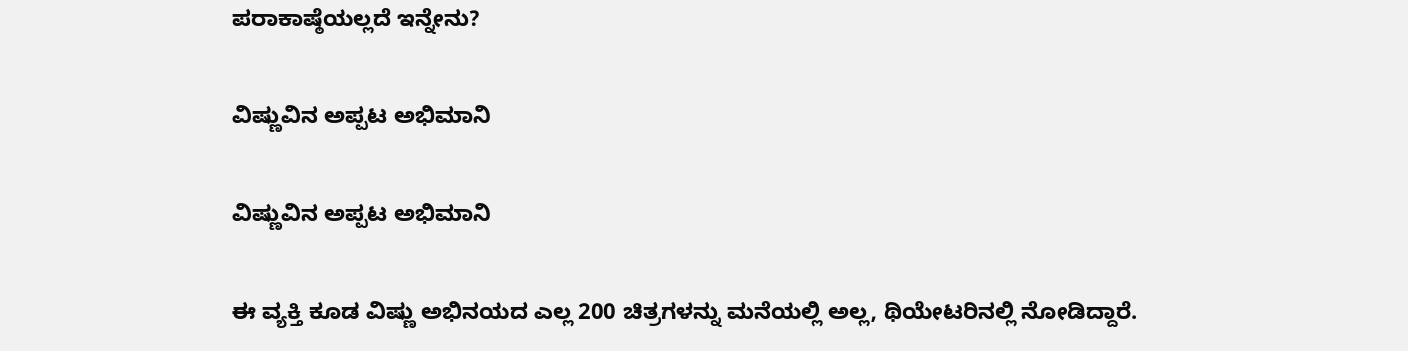ಪರಾಕಾಷ್ಠೆಯಲ್ಲದೆ ಇನ್ನೇನು?

ವಿಷ್ಣುವಿನ ಅಪ್ಪಟ ಅಭಿಮಾನಿ

ವಿಷ್ಣುವಿನ ಅಪ್ಪಟ ಅಭಿಮಾನಿ

ಈ ವ್ಯಕ್ತಿ ಕೂಡ ವಿಷ್ಣು ಅಭಿನಯದ ಎಲ್ಲ 200 ಚಿತ್ರಗಳನ್ನು ಮನೆಯಲ್ಲಿ ಅಲ್ಲ, ಥಿಯೇಟರಿನಲ್ಲಿ ನೋಡಿದ್ದಾರೆ.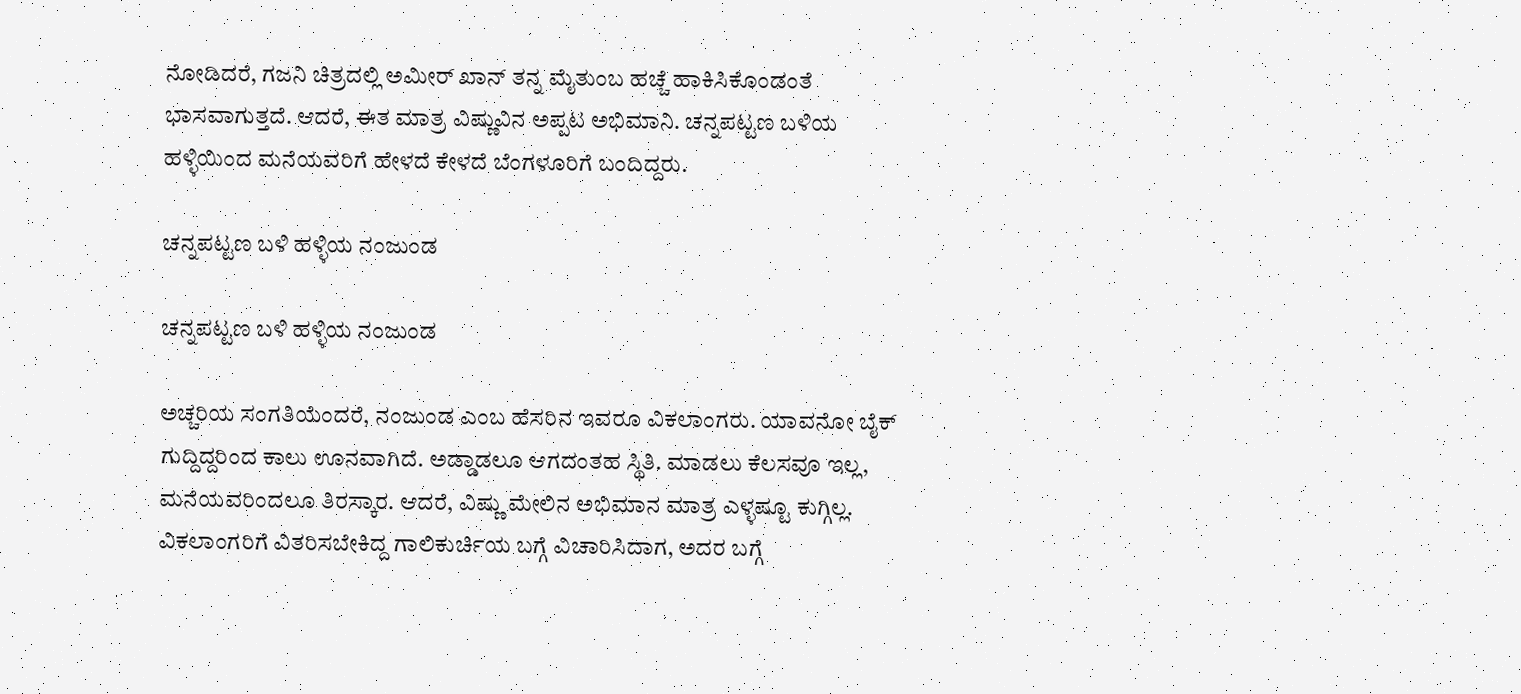ನೋಡಿದರೆ, ಗಜನಿ ಚಿತ್ರದಲ್ಲಿ ಅಮೀರ್ ಖಾನ್ ತನ್ನ ಮೈತುಂಬ ಹಚ್ಚೆ ಹಾಕಿಸಿಕೊಂಡಂತೆ ಭಾಸವಾಗುತ್ತದೆ. ಆದರೆ, ಈತ ಮಾತ್ರ ವಿಷ್ಣುವಿನ ಅಪ್ಪಟ ಅಭಿಮಾನಿ. ಚನ್ನಪಟ್ಟಣ ಬಳಿಯ ಹಳ್ಳಿಯಿಂದ ಮನೆಯವರಿಗೆ ಹೇಳದೆ ಕೇಳದೆ ಬೆಂಗಳೂರಿಗೆ ಬಂದಿದ್ದರು.

ಚನ್ನಪಟ್ಟಣ ಬಳಿ ಹಳ್ಳಿಯ ನಂಜುಂಡ

ಚನ್ನಪಟ್ಟಣ ಬಳಿ ಹಳ್ಳಿಯ ನಂಜುಂಡ

ಅಚ್ಚರಿಯ ಸಂಗತಿಯೆಂದರೆ, ನಂಜುಂಡ ಎಂಬ ಹೆಸರಿನ ಇವರೂ ವಿಕಲಾಂಗರು. ಯಾವನೋ ಬೈಕ್ ಗುದ್ದಿದ್ದರಿಂದ ಕಾಲು ಊನವಾಗಿದೆ. ಅಡ್ಡಾಡಲೂ ಆಗದಂತಹ ಸ್ಥಿತಿ. ಮಾಡಲು ಕೆಲಸವೂ ಇಲ್ಲ, ಮನೆಯವರಿಂದಲೂ ತಿರಸ್ಕಾರ. ಆದರೆ, ವಿಷ್ಣು ಮೇಲಿನ ಅಭಿಮಾನ ಮಾತ್ರ ಎಳ್ಳಷ್ಟೂ ಕುಗ್ಗಿಲ್ಲ. ವಿಕಲಾಂಗರಿಗೆ ವಿತರಿಸಬೇಕಿದ್ದ ಗಾಲಿಕುರ್ಚಿಯ ಬಗ್ಗೆ ವಿಚಾರಿಸಿದಾಗ, ಅದರ ಬಗ್ಗೆ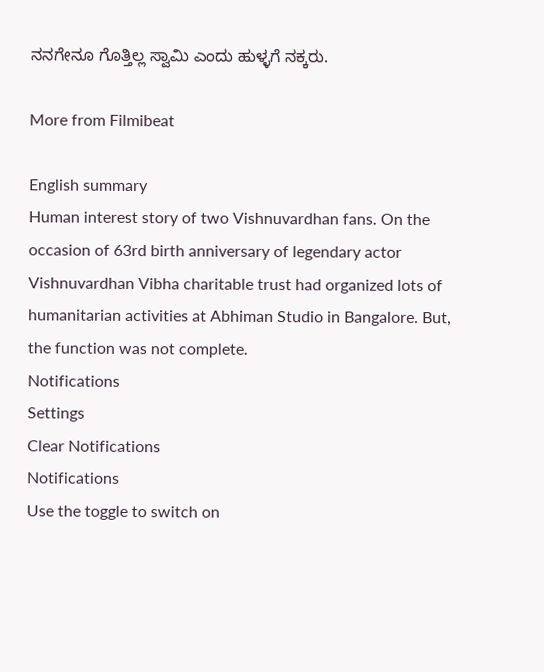ನನಗೇನೂ ಗೊತ್ತಿಲ್ಲ ಸ್ವಾಮಿ ಎಂದು ಹುಳ್ಳಗೆ ನಕ್ಕರು.

More from Filmibeat

English summary
Human interest story of two Vishnuvardhan fans. On the occasion of 63rd birth anniversary of legendary actor Vishnuvardhan Vibha charitable trust had organized lots of humanitarian activities at Abhiman Studio in Bangalore. But, the function was not complete.
Notifications
Settings
Clear Notifications
Notifications
Use the toggle to switch on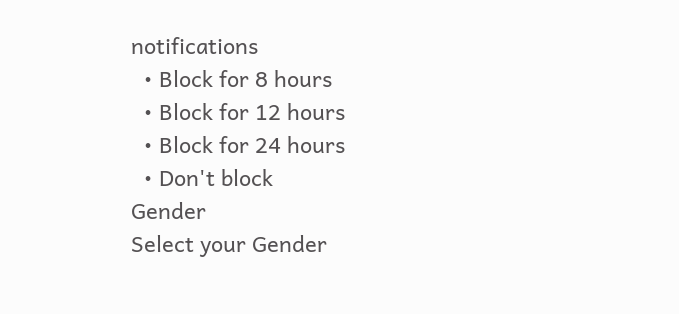notifications
  • Block for 8 hours
  • Block for 12 hours
  • Block for 24 hours
  • Don't block
Gender
Select your Gender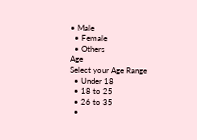• Male
  • Female
  • Others
Age
Select your Age Range
  • Under 18
  • 18 to 25
  • 26 to 35
  •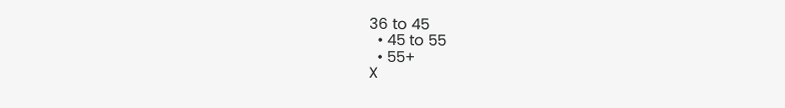36 to 45
  • 45 to 55
  • 55+
X